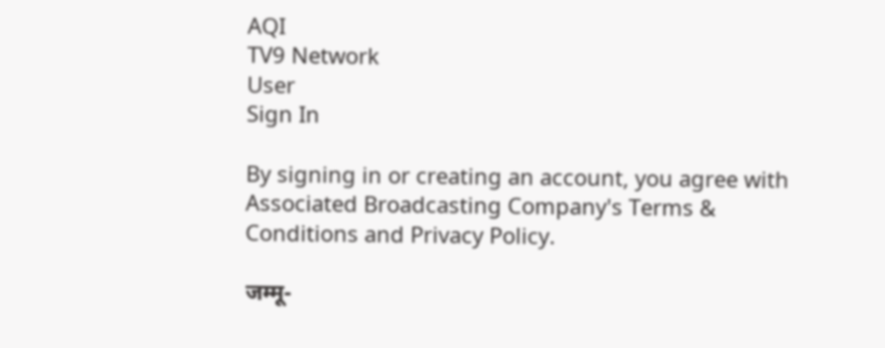AQI
TV9 Network
User
Sign In

By signing in or creating an account, you agree with Associated Broadcasting Company's Terms & Conditions and Privacy Policy.

जम्मू-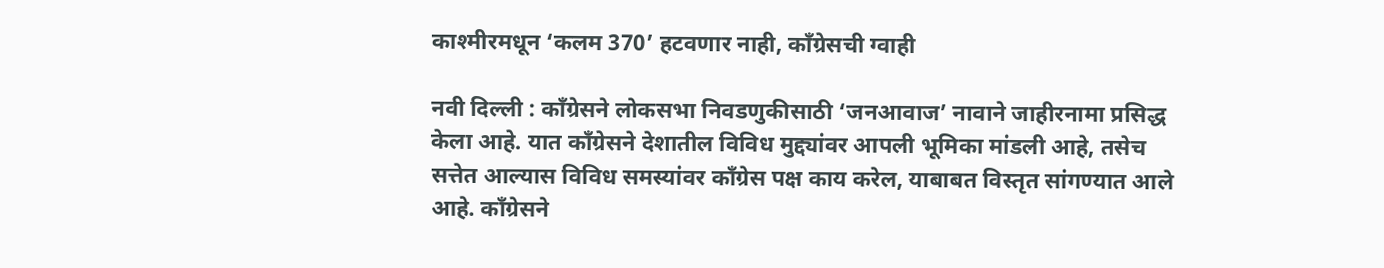काश्मीरमधून ‘कलम 370’ हटवणार नाही, काँग्रेसची ग्वाही

नवी दिल्ली : काँग्रेसने लोकसभा निवडणुकीसाठी ‘जनआवाज’ नावाने जाहीरनामा प्रसिद्ध केला आहे. यात काँग्रेसने देशातील विविध मुद्द्यांवर आपली भूमिका मांडली आहे, तसेच सत्तेत आल्यास विविध समस्यांवर काँग्रेस पक्ष काय करेल, याबाबत विस्तृत सांगण्यात आले आहे. काँग्रेसने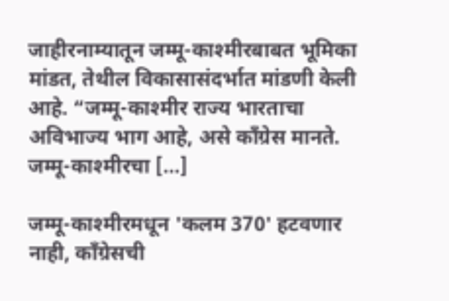जाहीरनाम्यातून जम्मू-काश्मीरबाबत भूमिका मांडत, तेथील विकासासंदर्भात मांडणी केली आहे. “जम्मू-काश्मीर राज्य भारताचा अविभाज्य भाग आहे, असे काँग्रेस मानते. जम्मू-काश्मीरचा […]

जम्मू-काश्मीरमधून 'कलम 370' हटवणार नाही, काँग्रेसची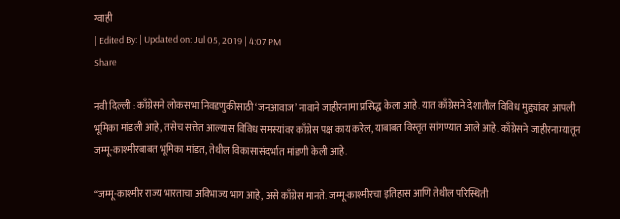ग्वाही
| Edited By: | Updated on: Jul 05, 2019 | 4:07 PM
Share

नवी दिल्ली : काँग्रेसने लोकसभा निवडणुकीसाठी ‘जनआवाज’ नावाने जाहीरनामा प्रसिद्ध केला आहे. यात काँग्रेसने देशातील विविध मुद्द्यांवर आपली भूमिका मांडली आहे, तसेच सत्तेत आल्यास विविध समस्यांवर काँग्रेस पक्ष काय करेल, याबाबत विस्तृत सांगण्यात आले आहे. काँग्रेसने जाहीरनाम्यातून जम्मू-काश्मीरबाबत भूमिका मांडत, तेथील विकासासंदर्भात मांडणी केली आहे.

“जम्मू-काश्मीर राज्य भारताचा अविभाज्य भाग आहे, असे काँग्रेस मानते. जम्मू-काश्मीरचा इतिहास आणि तेथील परिस्थिती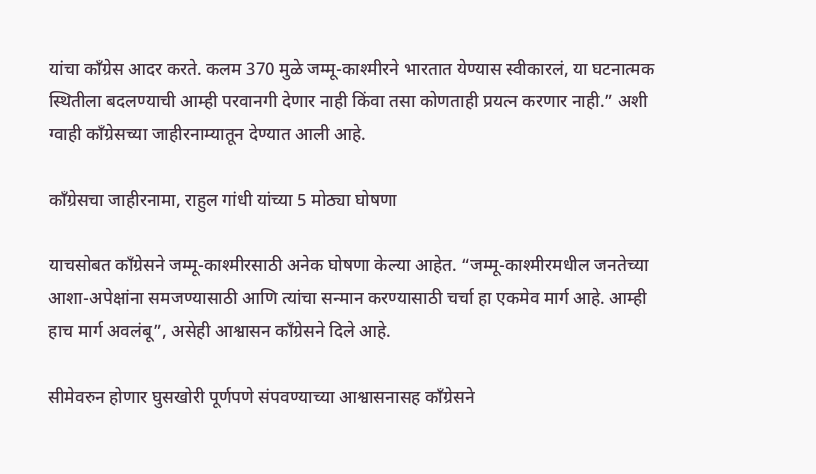यांचा काँग्रेस आदर करते. कलम 370 मुळे जम्मू-काश्मीरने भारतात येण्यास स्वीकारलं, या घटनात्मक स्थितीला बदलण्याची आम्ही परवानगी देणार नाही किंवा तसा कोणताही प्रयत्न करणार नाही.” अशी ग्वाही काँग्रेसच्या जाहीरनाम्यातून देण्यात आली आहे.

काँग्रेसचा जाहीरनामा, राहुल गांधी यांच्या 5 मोठ्या घोषणा

याचसोबत काँग्रेसने जम्मू-काश्मीरसाठी अनेक घोषणा केल्या आहेत. “जम्मू-काश्मीरमधील जनतेच्या आशा-अपेक्षांना समजण्यासाठी आणि त्यांचा सन्मान करण्यासाठी चर्चा हा एकमेव मार्ग आहे. आम्ही हाच मार्ग अवलंबू”, असेही आश्वासन काँग्रेसने दिले आहे.

सीमेवरुन होणार घुसखोरी पूर्णपणे संपवण्याच्या आश्वासनासह काँग्रेसने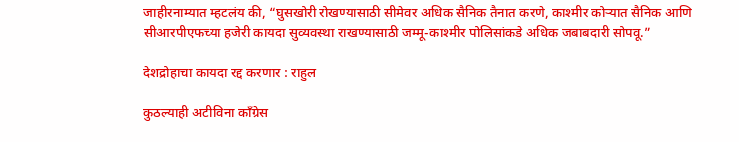जाहीरनाम्यात म्हटलंय की, “घुसखोरी रोखण्यासाठी सीमेवर अधिक सैनिक तैनात करणे, काश्मीर कोऱ्यात सैनिक आणि सीआरपीएफच्या हजेरी कायदा सुव्यवस्था राखण्यासाठी जम्मू-काश्मीर पोलिसांकडे अधिक जबाबदारी सोपवू.”

देशद्रोहाचा कायदा रद्द करणार : राहुल

कुठल्याही अटीविना काँग्रेस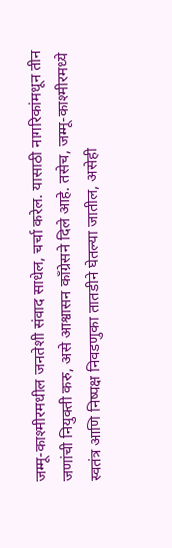जम्मू-काश्मीरमधील जनतेशी संवाद साधेल, चर्चा करेल. यासाठी नागरिकांमधून तीन जणांची नियुक्ती करु, असे आश्वासन काँग्रेसने दिले आहे. तसेच, जम्मू-काश्मीरमध्ये स्वतंत्र आणि निष्पक्ष निवडणुका तातडीने घेतल्या जातील, असेही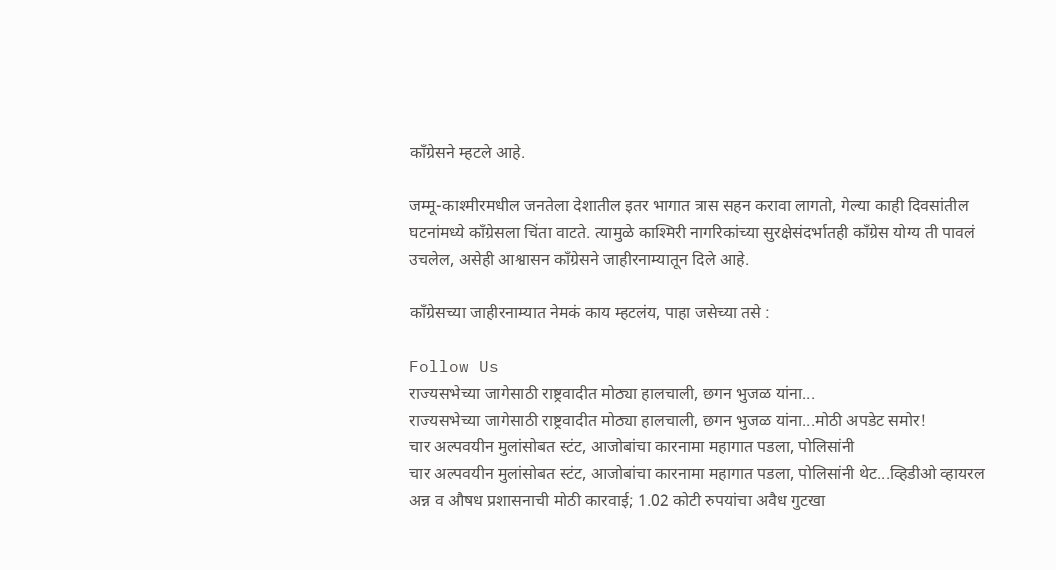काँग्रेसने म्हटले आहे.

जम्मू-काश्मीरमधील जनतेला देशातील इतर भागात त्रास सहन करावा लागतो, गेल्या काही दिवसांतील घटनांमध्ये काँग्रेसला चिंता वाटते. त्यामुळे काश्मिरी नागरिकांच्या सुरक्षेसंदर्भातही काँग्रेस योग्य ती पावलं उचलेल, असेही आश्वासन काँग्रेसने जाहीरनाम्यातून दिले आहे.

काँग्रेसच्या जाहीरनाम्यात नेमकं काय म्हटलंय, पाहा जसेच्या तसे :

Follow Us
राज्यसभेच्या जागेसाठी राष्ट्रवादीत मोठ्या हालचाली, छगन भुजळ यांना...
राज्यसभेच्या जागेसाठी राष्ट्रवादीत मोठ्या हालचाली, छगन भुजळ यांना...मोठी अपडेट समोर!
चार अल्पवयीन मुलांसोबत स्टंट, आजोबांचा कारनामा महागात पडला, पोलिसांनी
चार अल्पवयीन मुलांसोबत स्टंट, आजोबांचा कारनामा महागात पडला, पोलिसांनी थेट...व्हिडीओ व्हायरल
अन्न व औषध प्रशासनाची मोठी कारवाई; 1.02 कोटी रुपयांचा अवैध गुटखा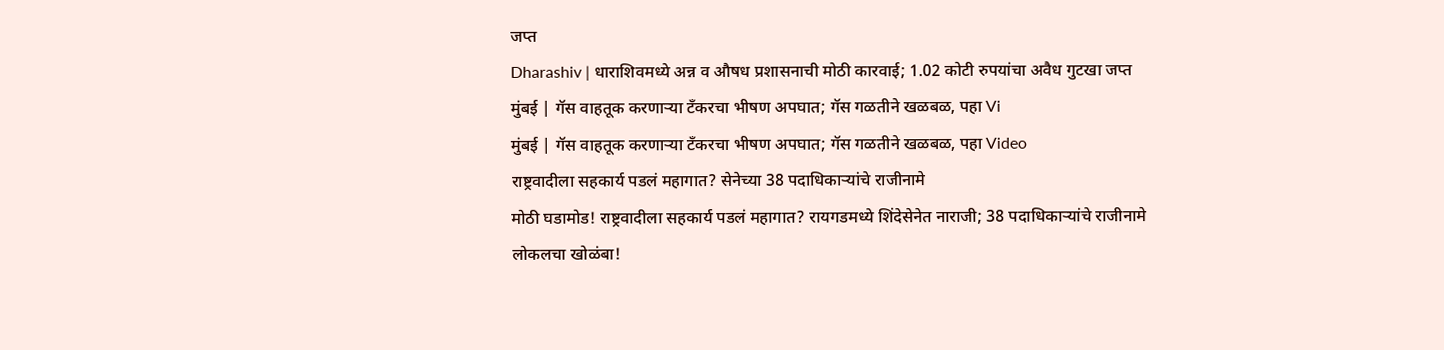जप्त
Dharashiv | धाराशिवमध्ये अन्न व औषध प्रशासनाची मोठी कारवाई; 1.02 कोटी रुपयांचा अवैध गुटखा जप्त
मुंबई | गॅस वाहतूक करणाऱ्या टँकरचा भीषण अपघात; गॅस गळतीने खळबळ, पहा Vi
मुंबई | गॅस वाहतूक करणाऱ्या टँकरचा भीषण अपघात; गॅस गळतीने खळबळ, पहा Video
राष्ट्रवादीला सहकार्य पडलं महागात? सेनेच्या 38 पदाधिकाऱ्यांचे राजीनामे
मोठी घडामोड! राष्ट्रवादीला सहकार्य पडलं महागात? रायगडमध्ये शिंदेसेनेत नाराजी; 38 पदाधिकाऱ्यांचे राजीनामे
लोकलचा खोळंबा!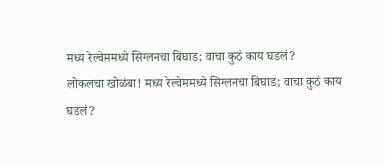मध्य रेल्वेममध्ये सिग्लनचा बिघाड; वाचा कुठं काय घडलं?
लोकलचा खोळंबा! मध्य रेल्वेममध्ये सिग्लनचा बिघाड; वाचा कुठं काय घडलं?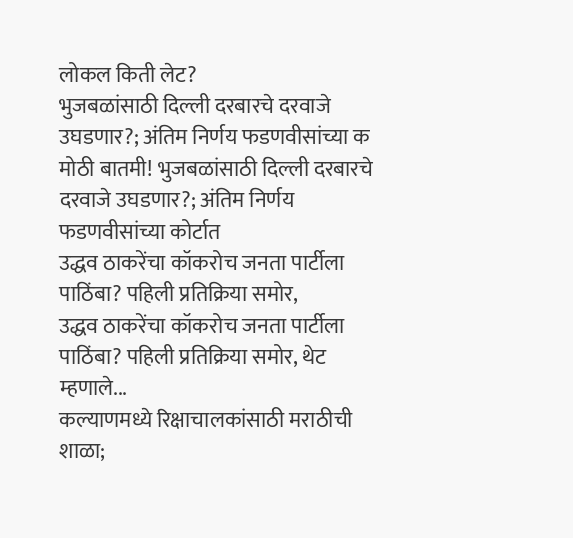लोकल किती लेट?
भुजबळांसाठी दिल्ली दरबारचे दरवाजे उघडणार?; अंतिम निर्णय फडणवीसांच्या क
मोठी बातमी! भुजबळांसाठी दिल्ली दरबारचे दरवाजे उघडणार?; अंतिम निर्णय फडणवीसांच्या कोर्टात
उद्धव ठाकरेंचा कॉकरोच जनता पार्टीला पाठिंबा? पहिली प्रतिक्रिया समोर,
उद्धव ठाकरेंचा कॉकरोच जनता पार्टीला पाठिंबा? पहिली प्रतिक्रिया समोर, थेट म्हणाले...
कल्याणमध्ये रिक्षाचालकांसाठी मराठीची शाळा;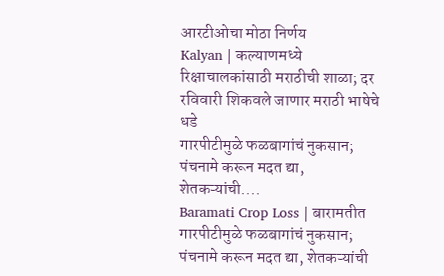आरटीओचा मोठा निर्णय
Kalyan | कल्याणमध्ये रिक्षाचालकांसाठी मराठीची शाळा; दर रविवारी शिकवले जाणार मराठी भाषेचे धडे
गारपीटीमुळे फळबागांचं नुकसान; पंचनामे करून मदत द्या, शेतकऱ्यांची....
Baramati Crop Loss | बारामतीत गारपीटीमुळे फळबागांचं नुकसान; पंचनामे करून मदत द्या, शेतकऱ्यांची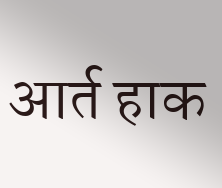आर्त हाक